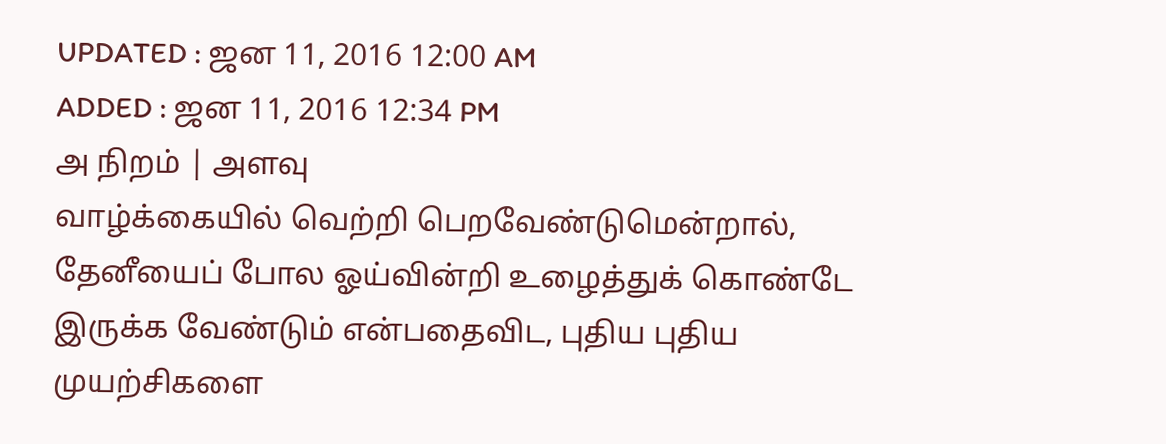UPDATED : ஜன 11, 2016 12:00 AM
ADDED : ஜன 11, 2016 12:34 PM
அ நிறம் | அளவு
வாழ்க்கையில் வெற்றி பெறவேண்டுமென்றால், தேனீயைப் போல ஓய்வின்றி உழைத்துக் கொண்டே இருக்க வேண்டும் என்பதைவிட, புதிய புதிய முயற்சிகளை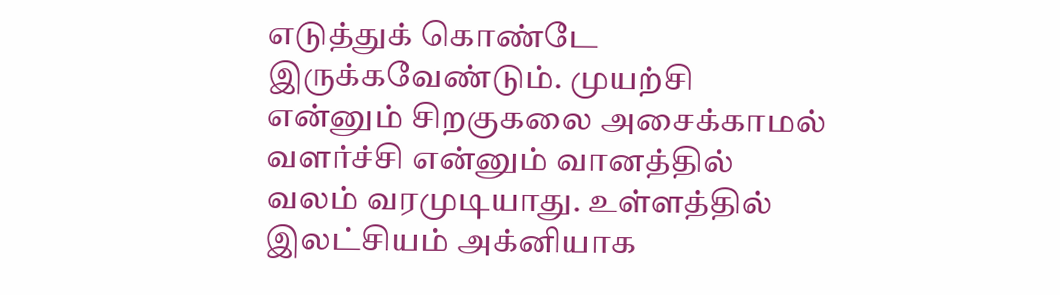எடுத்துக் கொண்டே இருக்கவேண்டும். முயற்சி என்னும் சிறகுகலை அசைக்காமல் வளர்ச்சி என்னும் வானத்தில் வலம் வரமுடியாது. உள்ளத்தில் இலட்சியம் அக்னியாக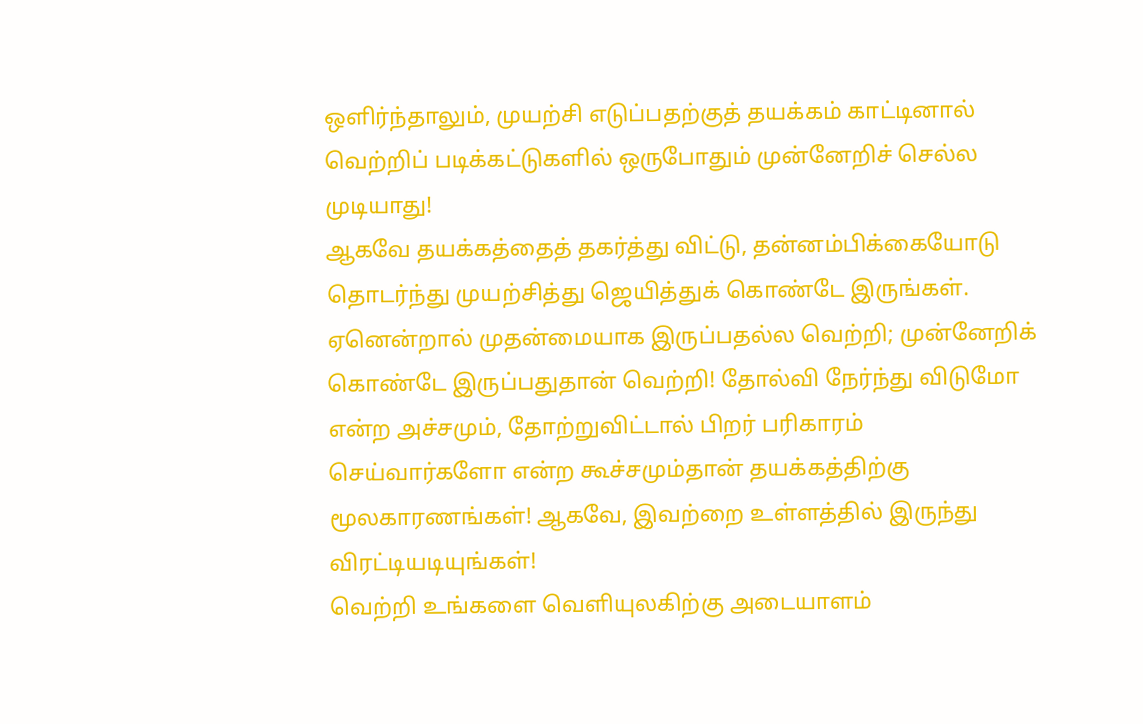ஒளிர்ந்தாலும், முயற்சி எடுப்பதற்குத் தயக்கம் காட்டினால் வெற்றிப் படிக்கட்டுகளில் ஒருபோதும் முன்னேறிச் செல்ல முடியாது!
ஆகவே தயக்கத்தைத் தகர்த்து விட்டு, தன்னம்பிக்கையோடு தொடர்ந்து முயற்சித்து ஜெயித்துக் கொண்டே இருங்கள். ஏனென்றால் முதன்மையாக இருப்பதல்ல வெற்றி; முன்னேறிக் கொண்டே இருப்பதுதான் வெற்றி! தோல்வி நேர்ந்து விடுமோ என்ற அச்சமும், தோற்றுவிட்டால் பிறர் பரிகாரம் செய்வார்களோ என்ற கூச்சமும்தான் தயக்கத்திற்கு மூலகாரணங்கள்! ஆகவே, இவற்றை உள்ளத்தில் இருந்து விரட்டியடியுங்கள்!
வெற்றி உங்களை வெளியுலகிற்கு அடையாளம்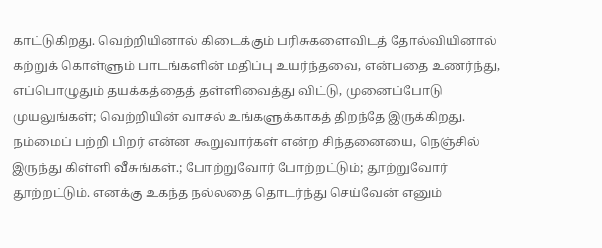காட்டுகிறது. வெற்றியினால் கிடைக்கும் பரிசுகளைவிடத் தோல்வியினால் கற்றுக் கொள்ளும் பாடங்களின் மதிப்பு உயர்ந்தவை, என்பதை உணர்ந்து, எப்பொழுதும் தயக்கத்தைத் தள்ளிவைத்து விட்டு, முனைப்போடு முயலுங்கள்; வெற்றியின் வாசல் உங்களுக்காகத் திறந்தே இருக்கிறது.
நம்மைப் பற்றி பிறர் என்ன கூறுவார்கள் என்ற சிந்தனையை, நெஞ்சில் இருந்து கிள்ளி வீசுங்கள்.; போற்றுவோர் போற்றட்டும்; தூற்றுவோர் தூற்றட்டும். எனக்கு உகந்த நல்லதை தொடர்ந்து செய்வேன் எனும்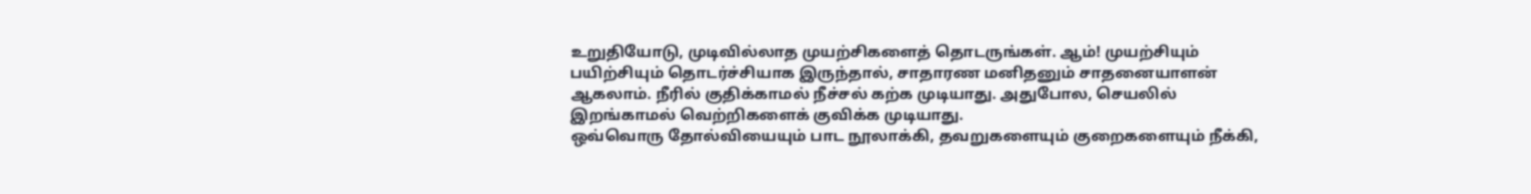உறுதியோடு, முடிவில்லாத முயற்சிகளைத் தொடருங்கள். ஆம்! முயற்சியும் பயிற்சியும் தொடர்ச்சியாக இருந்தால், சாதாரண மனிதனும் சாதனையாளன் ஆகலாம். நீரில் குதிக்காமல் நீச்சல் கற்க முடியாது. அதுபோல, செயலில் இறங்காமல் வெற்றிகளைக் குவிக்க முடியாது.
ஒவ்வொரு தோல்வியையும் பாட நூலாக்கி, தவறுகளையும் குறைகளையும் நீக்கி,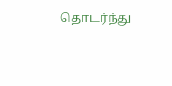தொடர்ந்து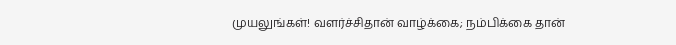முயலுங்கள்! வளர்ச்சிதான் வாழ்க்கை; நம்பிக்கை தான்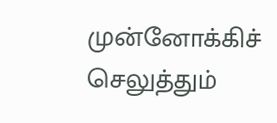முன்னோக்கிச் செலுத்தும்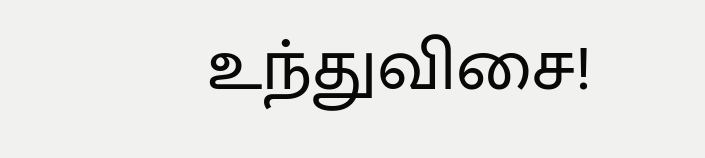உந்துவிசை!